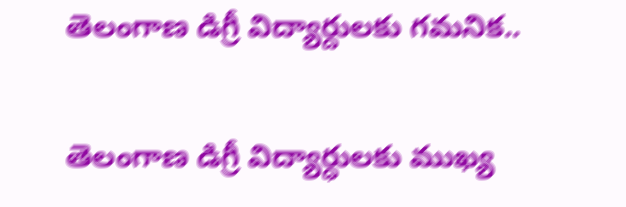తెలంగాణ డిగ్రీ విద్యార్దులకు గమనిక..

తెలంగాణ డిగ్రీ విద్యార్ధులకు ముఖ్య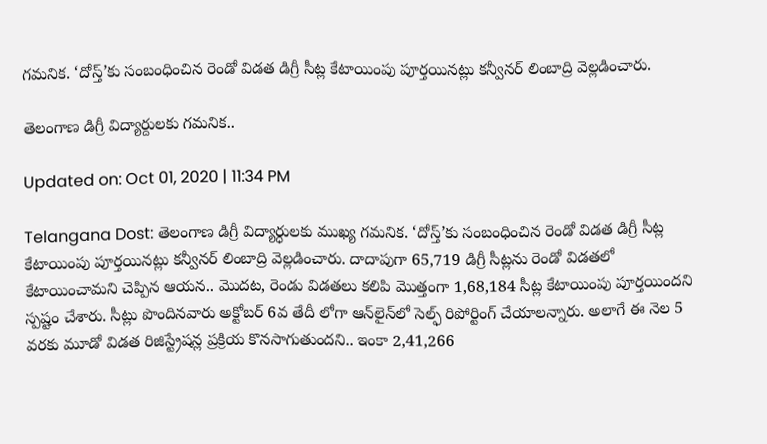గమనిక. ‘దోస్త్’కు సంబంధించిన రెండో విడత డిగ్రీ సీట్ల కేటాయింపు పూర్తయినట్లు కన్వీనర్ లింబాద్రి వెల్లడించారు.

తెలంగాణ డిగ్రీ విద్యార్దులకు గమనిక..

Updated on: Oct 01, 2020 | 11:34 PM

Telangana Dost: తెలంగాణ డిగ్రీ విద్యార్ధులకు ముఖ్య గమనిక. ‘దోస్త్’కు సంబంధించిన రెండో విడత డిగ్రీ సీట్ల కేటాయింపు పూర్తయినట్లు కన్వీనర్ లింబాద్రి వెల్లడించారు. దాదాపుగా 65,719 డిగ్రీ సీట్లను రెండో విడతలో కేటాయించామని చెప్పిన ఆయన.. మొదట, రెండు విడతలు కలిపి మొత్తంగా 1,68,184 సీట్ల కేటాయింపు పూర్తయిందని స్పష్టం చేశారు. సీట్లు పొందినవారు అక్టోబర్ 6వ తేదీ లోగా ఆన్‌లైన్‌లో సెల్ఫ్ రిపోర్టింగ్ చేయాలన్నారు. అలాగే ఈ నెల 5 వరకు మూడో విడత రిజిస్ట్రేషన్ల ప్రక్రియ కొనసాగుతుందని.. ఇంకా 2,41,266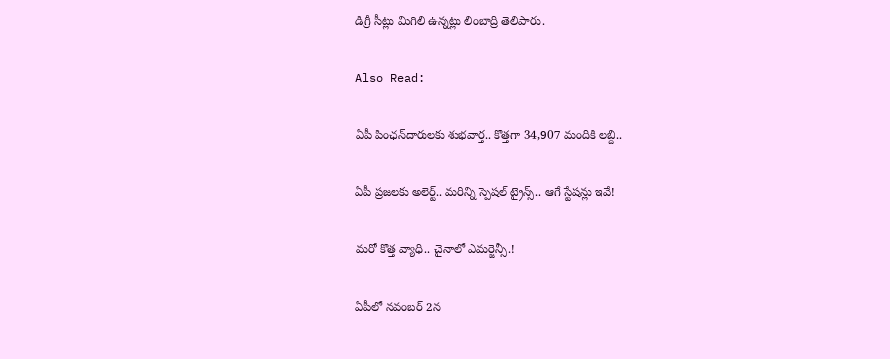డిగ్రీ సీట్లు మిగిలి ఉన్నట్లు లింబాద్రి తెలిపారు.

Also Read:

ఏపీ పింఛన్‌దారులకు శుభవార్త.. కొత్తగా 34,907 మందికి లబ్ది..

ఏపీ ప్రజలకు అలెర్ట్.. మరిన్ని స్పెషల్ ట్రైన్స్.. ఆగే స్టేషన్లు ఇవే!

మరో కొత్త వ్యాధి.. చైనాలో ఎమర్జెన్సీ.!

ఏపీలో నవంబర్ 2న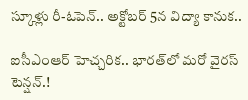స్కూళ్లు రీ-ఓపెన్.. అక్టోబర్ 5న విద్యా కానుక..

ఐసీఎంఆర్ హెచ్చరిక.. భారత్‌లో మరో వైరస్ టెన్షన్.!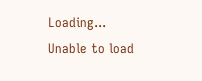Loading...
Unable to load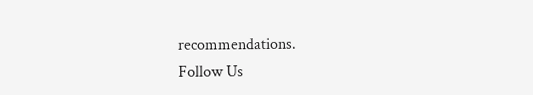recommendations.
Follow Us